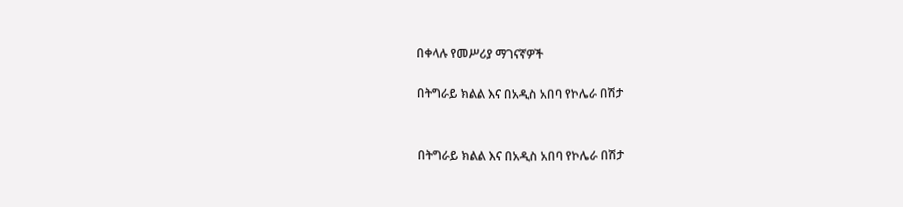በቀላሉ የመሥሪያ ማገናኛዎች

በትግራይ ክልል እና በአዲስ አበባ የኮሌራ በሽታ


በትግራይ ክልል እና በአዲስ አበባ የኮሌራ በሽታ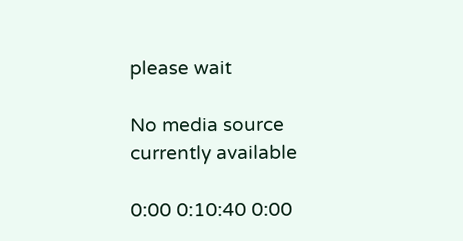please wait

No media source currently available

0:00 0:10:40 0:00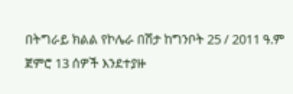በትግራይ ክልል የኮሌራ በሽታ ከግንቦት 25 / 2011 ዓ.ም ጀምሮ 13 ሰዎች እንደተያዙ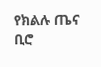የክልሉ ጤና ቢሮ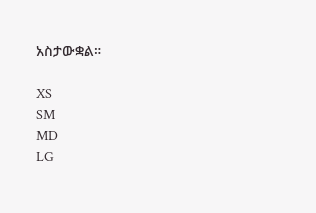አስታውቋል።

XS
SM
MD
LG